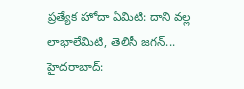ప్రత్యేక హోదా ఏమిటి: దాని వల్ల లాభాలేమిటి, తెలిసీ జగన్...
హైదరాబాద్: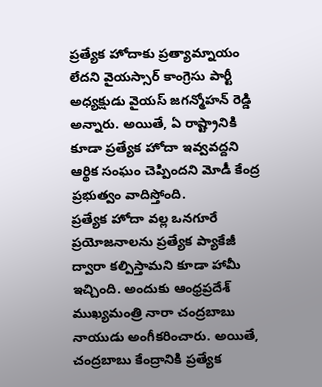ప్రత్యేక హోదాకు ప్రత్యామ్నాయం లేదని వైయస్సార్ కాంగ్రెసు పార్టీ అధ్యక్షుడు వైయస్ జగన్మోహన్ రెడ్డి అన్నారు. అయితే, ఏ రాష్ట్రానికి కూడా ప్రత్యేక హోదా ఇవ్వవద్దని ఆర్థిక సంఘం చెప్పిందని మోడీ కేంద్ర ప్రభుత్వం వాదిస్తోంది.
ప్రత్యేక హోదా వల్ల ఒనగూరే ప్రయోజనాలను ప్రత్యేక ప్యాకేజీ ద్వారా కల్పిస్తామని కూడా హామీ ఇచ్చింది. అందుకు ఆంధ్రప్రదేశ్ ముఖ్యమంత్రి నారా చంద్రబాబు నాయుడు అంగీకరించారు. అయితే, చంద్రబాబు కేంద్రానికి ప్రత్యేక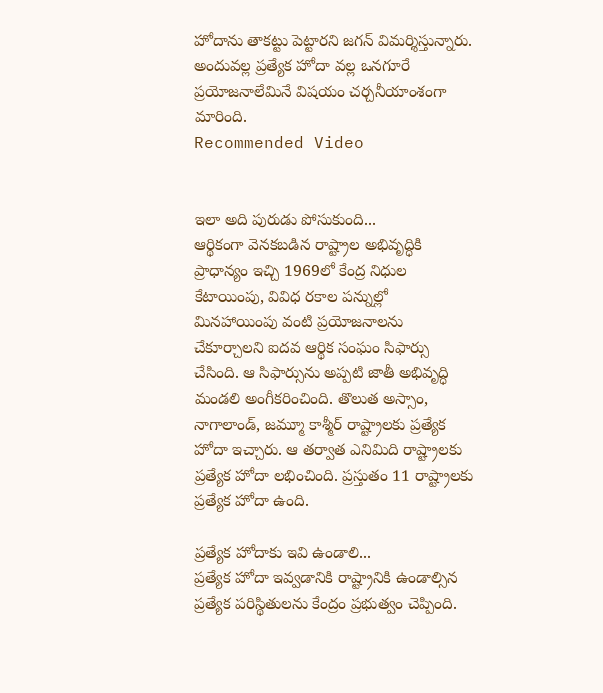హోదాను తాకట్టు పెట్టారని జగన్ విమర్శిస్తున్నారు. అందువల్ల ప్రత్యేక హోదా వల్ల ఒనగూరే ప్రయోజనాలేమినే విషయం చర్చనీయాంశంగా మారింది.
Recommended Video


ఇలా అది పురుడు పోసుకుంది...
ఆర్థికంగా వెనకబడిన రాష్ట్రాల అభివృద్ధికి ప్రాధాన్యం ఇచ్చి 1969లో కేంద్ర నిధుల కేటాయింపు, వివిధ రకాల పన్నుల్లో మినహాయింపు వంటి ప్రయోజనాలను చేకూర్చాలని ఐదవ ఆర్థిక సంఘం సిఫార్సు చేసింది. ఆ సిఫార్సును అప్పటి జాతీ అభివృద్ధి మండలి అంగీకరించింది. తొలుత అస్సాం, నాగాలాండ్, జమ్మూ కాశ్మీర్ రాష్ట్రాలకు ప్రత్యేక హోదా ఇచ్చారు. ఆ తర్వాత ఎనిమిది రాష్ట్రాలకు ప్రత్యేక హోదా లభించింది. ప్రస్తుతం 11 రాష్ట్రాలకు ప్రత్యేక హోదా ఉంది.

ప్రత్యేక హోదాకు ఇవి ఉండాలి...
ప్రత్యేక హోదా ఇవ్వడానికి రాష్ట్రానికి ఉండాల్సిన ప్రత్యేక పరిస్థితులను కేంద్రం ప్రభుత్వం చెప్పింది.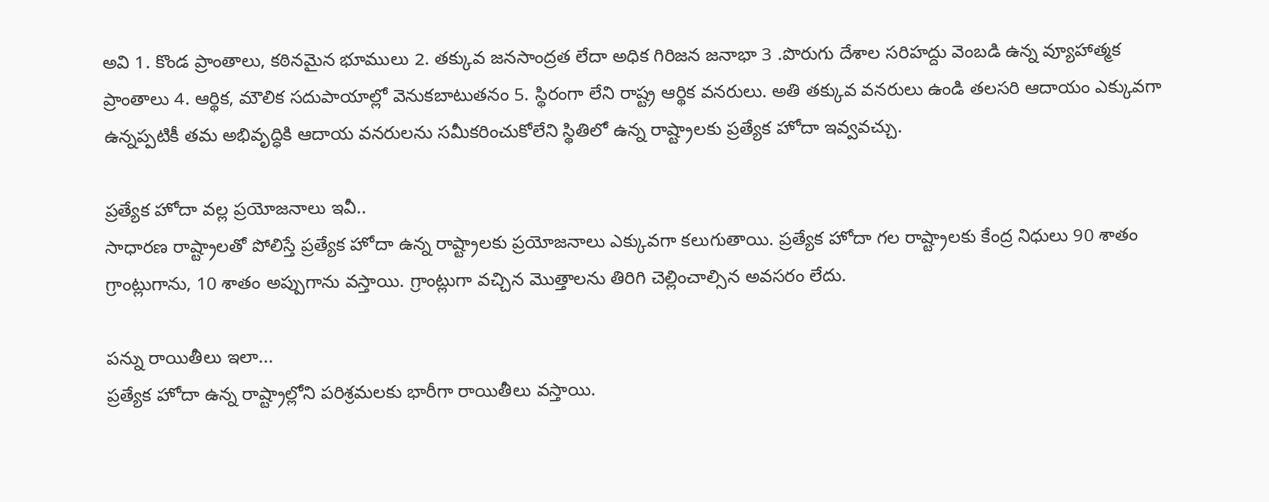అవి 1. కొండ ప్రాంతాలు, కఠినమైన భూములు 2. తక్కువ జనసాంద్రత లేదా అధిక గిరిజన జనాభా 3 .పొరుగు దేశాల సరిహద్దు వెంబడి ఉన్న వ్యూహాత్మక ప్రాంతాలు 4. ఆర్థిక, మౌలిక సదుపాయాల్లో వెనుకబాటుతనం 5. స్థిరంగా లేని రాష్ట్ర ఆర్థిక వనరులు. అతి తక్కువ వనరులు ఉండి తలసరి ఆదాయం ఎక్కువగా ఉన్నప్పటికీ తమ అభివృద్ధికి ఆదాయ వనరులను సమీకరించుకోలేని స్థితిలో ఉన్న రాష్ట్రాలకు ప్రత్యేక హోదా ఇవ్వవచ్చు.

ప్రత్యేక హోదా వల్ల ప్రయోజనాలు ఇవీ..
సాధారణ రాష్ట్రాలతో పోలిస్తే ప్రత్యేక హోదా ఉన్న రాష్ట్రాలకు ప్రయోజనాలు ఎక్కువగా కలుగుతాయి. ప్రత్యేక హోదా గల రాష్ట్రాలకు కేంద్ర నిధులు 90 శాతం గ్రాంట్లుగాను, 10 శాతం అప్పుగాను వస్తాయి. గ్రాంట్లుగా వచ్చిన మొత్తాలను తిరిగి చెల్లించాల్సిన అవసరం లేదు.

పన్ను రాయితీలు ఇలా...
ప్రత్యేక హోదా ఉన్న రాష్ట్రాల్లోని పరిశ్రమలకు భారీగా రాయితీలు వస్తాయి.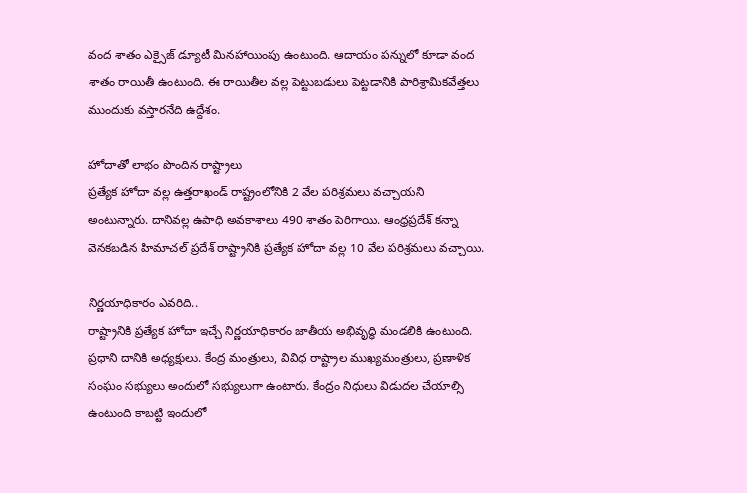వంద శాతం ఎక్సైజ్ డ్యూటీ మినహాయింపు ఉంటుంది. ఆదాయం పన్నులో కూడా వంద శాతం రాయితీ ఉంటుంది. ఈ రాయితీల వల్ల పెట్టుబడులు పెట్టడానికి పారిశ్రామికవేత్తలు ముందుకు వస్తారనేది ఉద్దేశం.

హోదాతో లాభం పొందిన రాష్ట్రాలు
ప్రత్యేక హోదా వల్ల ఉత్తరాఖండ్ రాష్ట్రంలోనికి 2 వేల పరిశ్రమలు వచ్చాయని అంటున్నారు. దానివల్ల ఉపాధి అవకాశాలు 490 శాతం పెరిగాయి. ఆంధ్రప్రదేశ్ కన్నా వెనకబడిన హిమాచల్ ప్రదేశ్ రాష్ట్రానికి ప్రత్యేక హోదా వల్ల 10 వేల పరిశ్రమలు వచ్చాయి.

నిర్ణయాధికారం ఎవరిది..
రాష్ట్రానికి ప్రత్యేక హోదా ఇచ్చే నిర్ణయాధికారం జాతీయ అభివృద్ధి మండలికి ఉంటుంది. ప్రధాని దానికి అధ్యక్షులు. కేంద్ర మంత్రులు, వివిధ రాష్ట్రాల ముఖ్యమంత్రులు, ప్రణాళిక సంఘం సభ్యులు అందులో సభ్యులుగా ఉంటారు. కేంద్రం నిధులు విడుదల చేయాల్సి ఉంటుంది కాబట్టి ఇందులో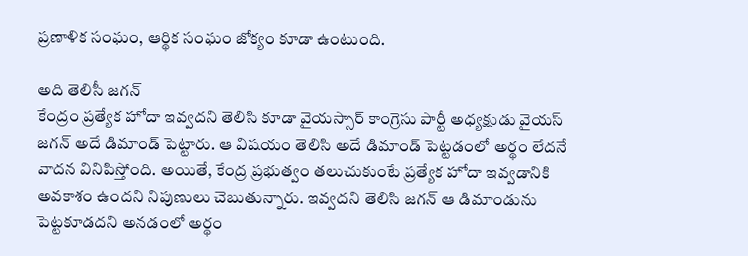ప్రణాళిక సంఘం, ఆర్థిక సంఘం జోక్యం కూడా ఉంటుంది.

అది తెలిసీ జగన్
కేంద్రం ప్రత్యేక హోదా ఇవ్వదని తెలిసి కూడా వైయస్సార్ కాంగ్రెసు పార్టీ అధ్యక్షుడు వైయస్ జగన్ అదే డిమాండ్ పెట్టారు. ఆ విషయం తెలిసి అదే డిమాండ్ పెట్టడంలో అర్థం లేదనే వాదన వినిపిస్తోంది. అయితే, కేంద్ర ప్రభుత్వం తలుచుకుంటే ప్రత్యేక హోదా ఇవ్వడానికి అవకాశం ఉందని నిపుణులు చెబుతున్నారు. ఇవ్వదని తెలిసి జగన్ ఆ డిమాండును పెట్టకూడదని అనడంలో అర్థం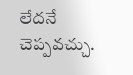లేదనే చెప్పవచ్చు.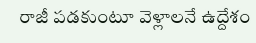రాజీ పడకుంటూ వెళ్లాలనే ఉద్దేశం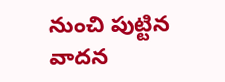నుంచి పుట్టిన వాదన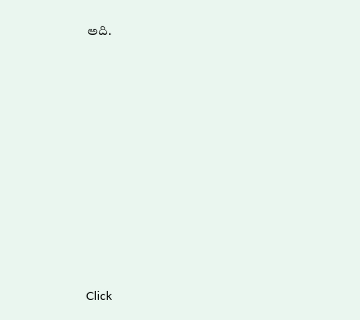అది.












Click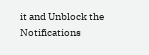it and Unblock the Notifications